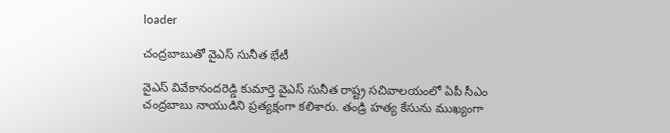loader

చంద్రబాబుతో వైఎస్ సునీత భేటీ

వైఎస్ వివేకానందరెడ్డి కుమార్తె వైఎస్ సునీత రాష్ట్ర సచివాలయంలో ఏపీ సీఎం చంద్రబాబు నాయుడిని ప్రత్యక్షంగా కలిశారు. తండ్రి హత్య కేసును ముఖ్యంగా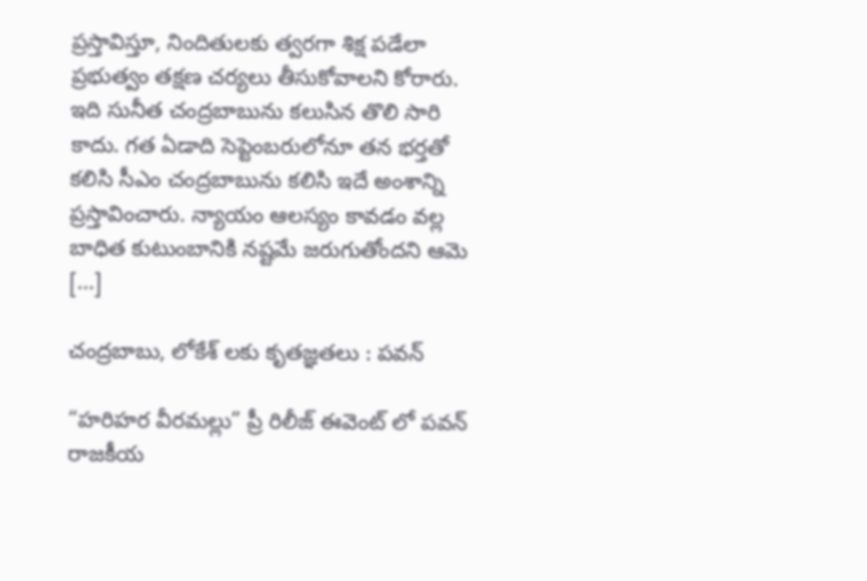ప్రస్తావిస్తూ, నిందితులకు త్వరగా శిక్ష పడేలా ప్రభుత్వం తక్షణ చర్యలు తీసుకోవాలని కోరారు. ఇది సునీత చంద్రబాబును కలుసిన తొలి సారి కాదు. గత ఏడాది సెప్టెంబరులోనూ తన భర్తతో కలిసి సీఎం చంద్రబాబును కలిసి ఇదే అంశాన్ని ప్రస్తావించారు. న్యాయం ఆలస్యం కావడం వల్ల బాధిత కుటుంబానికి నష్టమే జరుగుతోందని ఆమె […]

చంద్రబాబు, లోకేశ్ లకు కృతజ్ఞతలు : పవన్

“హరిహర వీరమల్లు” ప్రీ రిలీజ్ ఈవెంట్ లో పవన్ రాజకీయ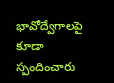భావోద్వేగాలపై కూడా స్పందించారు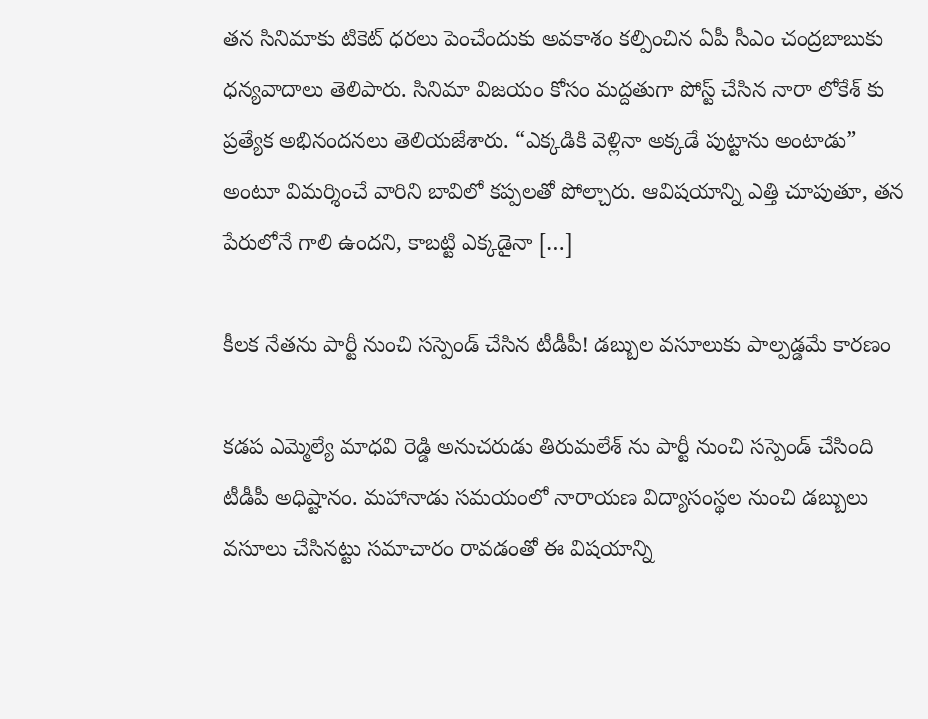తన సినిమాకు టికెట్ ధరలు పెంచేందుకు అవకాశం కల్పించిన ఏపీ సీఎం చంద్రబాబుకు ధన్యవాదాలు తెలిపారు. సినిమా విజయం కోసం మద్దతుగా పోస్ట్ చేసిన నారా లోకేశ్ కు ప్రత్యేక అభినందనలు తెలియజేశారు. “ఎక్కడికి వెళ్లినా అక్కడే పుట్టాను అంటాడు” అంటూ విమర్శించే వారిని బావిలో కప్పలతో పోల్చారు. ఆవిషయాన్ని ఎత్తి చూపుతూ, తన పేరులోనే గాలి ఉందని, కాబట్టి ఎక్కడైనా […]

కీలక నేతను పార్టీ నుంచి సస్పెండ్‌ చేసిన టీడీపీ! డబ్బుల వసూలుకు పాల్పడ్డమే కారణం

కడప ఎమ్మెల్యే మాధవి రెడ్డి అనుచరుడు తిరుమలేశ్ ను పార్టీ నుంచి సస్పెండ్ చేసింది టీడీపీ అధిష్టానం. మహానాడు సమయంలో నారాయణ విద్యాసంస్థల నుంచి డబ్బులు వసూలు చేసినట్టు సమాచారం రావడంతో ఈ విషయాన్ని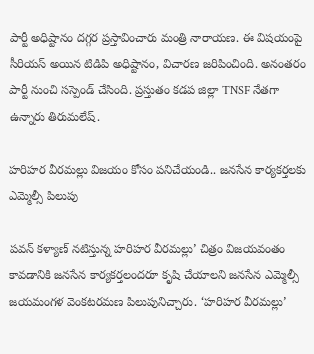పార్టీ అధిష్టానం దగ్గర ప్రస్తావించారు మంత్రి నారాయణ. ఈ విషయంపై సీరియస్ అయిన టిడిపి అధిష్టానం, విచారణ జరిపించింది. అనంతరం పార్టీ నుంచి సస్పెండ్ చేసింది. ప్రస్తుతం కడప జిల్లా TNSF నేతగా ఉన్నారు తిరుమలేష్.

హరిహర వీరమల్లు విజ‌యం కోసం పనిచేయండి.. జ‌న‌సేన కార్యకర్తలకు ఎమ్మెల్సీ పిలుపు

ప‌వ‌న్ క‌ళ్యాణ్ న‌టిస్తున్న హరిహర వీరమల్లు’ చిత్రం విజయవంతం కావడానికి జనసేన కార్యకర్తలందరూ కృషి చేయాలని జనసేన ఎమ్మెల్సీ జయమంగళ వెంకటరమణ పిలుపునిచ్చారు. ‘హరిహర వీరమల్లు’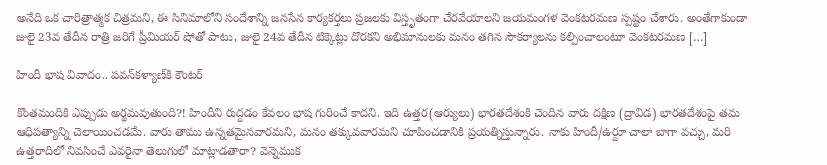అనేది ఒక చారిత్రాత్మక చిత్రమ‌ని, ఈ సినిమాలోని సందేశాన్ని జనసేన కార్యకర్తలు ప్రజలకు విస్తృతంగా చేరవేయాలని జయమంగళ వెంకటరమణ స్పష్టం చేశారు. అంతేగాకుండా జులై 23వ తేదీన రాత్రి జరిగే ప్రీమియర్ షోతో పాటు, జులై 24వ తేదీన టిక్కెట్లు దొరకని అభిమానులకు మనం తగిన సౌకర్యాలను కల్పించాలంటూ వెంకటరమణ […]

హిందీ భాష వివాదం.. ప‌వ‌న్‌క‌ళ్యాణ్‌కి కౌంట‌ర్

కొంతమందికి ఎప్పుడు అర్థమవుతుంది?! హిందీని రుద్దడం కేవలం భాష గురించే కాద‌ని. ఇది ఉత్తర(ఆర్యులు) భారతదేశంకి చెందిన వారు దక్షిణ (ద్రావిడ) భారతదేశంపై తమ ఆధిపత్యాన్ని చెలాయించడమే. వారు తాము ఉన్నతమైనవారమని, మనం తక్కువవారమని చూపించడానికి ప్రయత్నిస్తున్నారు. నాకు హిందీ/ఉర్దూ చాలా బాగా వచ్చు, మరి ఉత్తరాదిలో నివసించే ఎవరైనా తెలుగులో మాట్లాడతారా? వెన్నెముక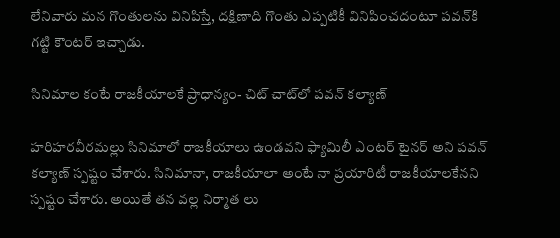లేనివారు మన గొంతులను వినిపిస్తే, దక్షిణాది గొంతు ఎప్పటికీ వినిపించదంటూ ప‌వ‌న్‌కి గట్టి కౌంట‌ర్ ఇచ్చాడు.

సినిమాల కంటే రాజకీయాలకే ప్రాధాన్యం- చిట్ చాట్‌లో పవన్ కల్యాణ్

హరిహరవీరమల్లు సినిమాలో రాజకీయాలు ఉండవని ఫ్యామిలీ ఎంటర్ టైనర్ అని పవన్ కల్యాణ్ స్పష్టం చేశారు. సినిమానా, రాజకీయాలా అంటే నా ప్రయారిటీ రాజకీయాలకేనని స్పష్టం చేశారు. అయితే తన వల్ల నిర్మాత లు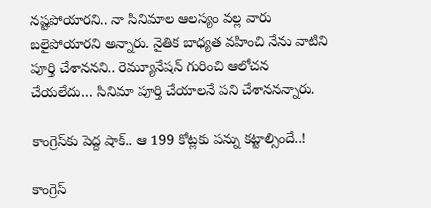నష్టపోయారని.. నా సినిమాల ఆలస్యం వల్ల వారు బలైపోయారని అన్నారు. నైతిక బాధ్యత వహించి నేను వాటిని పూర్తి చేశాననని.. రెమ్యూనేషన్ గురించి ఆలోచన చేయలేదు… సినిమా పూర్తి చేయాలనే పని చేశాననన్నారు.

కాంగ్రెస్‌కు పెద్ద‌ షాక్.. ఆ 199 కోట్ల‌కు ప‌న్ను క‌ట్టాల్సిందే..!

కాంగ్రెస్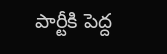పార్టీకి పెద్ద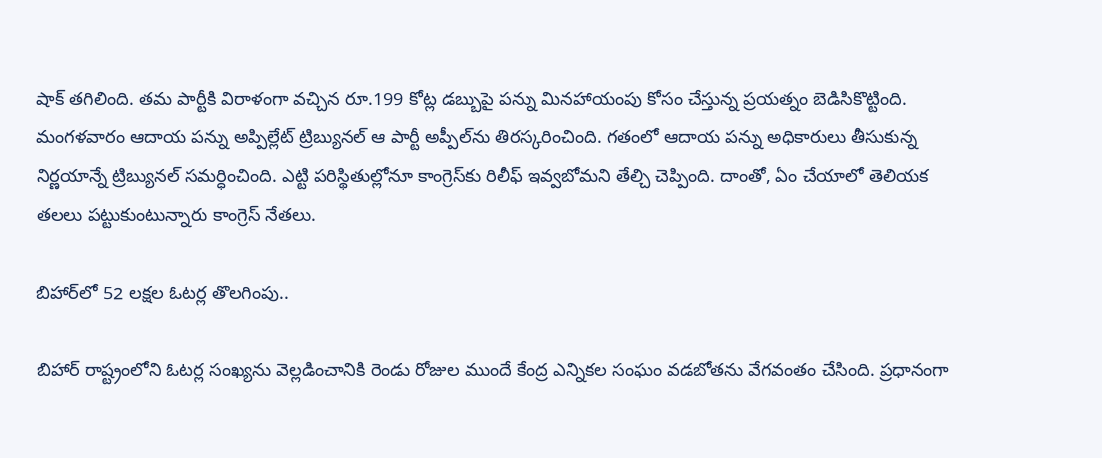షాక్ త‌గిలింది. త‌మ పార్టీకి విరాళంగా వ‌చ్చిన రూ.199 కోట్ల డ‌బ్బుపై ప‌న్ను మిన‌హాయంపు కోసం చేస్తున్న ప్ర‌య‌త్నం బెడిసికొట్టింది. మంగ‌ళ‌వారం ఆదాయ ప‌న్ను అప్పిల్లేట్ ట్రిబ్యున‌ల్ ఆ పార్టీ అప్పీల్‌ను తిర‌స్క‌రించింది. గ‌తంలో ఆదాయ ప‌న్ను అధికారులు తీసుకున్న నిర్ణ‌యాన్నే ట్రిబ్యున‌ల్ స‌మ‌ర్ధించింది. ఎట్టి ప‌రిస్థితుల్లోనూ కాంగ్రెస్‌కు రిలీఫ్ ఇవ్వ‌బోమ‌ని తేల్చి చెప్పింది. దాంతో, ఏం చేయాలో తెలియ‌క త‌ల‌లు ప‌ట్టుకుంటున్నారు కాంగ్రెస్ నేతలు.

బిహార్‌లో 52 ల‌క్ష‌ల ఓట‌ర్ల తొల‌గింపు..

బిహార్ రాష్ట్రంలోని ఓట‌ర్ల సంఖ్య‌ను వెల్ల‌డించానికి రెండు రోజుల ముందే కేంద్ర ఎన్నిక‌ల సంఘం వ‌డ‌బోత‌ను వేగ‌వంతం చేసింది. ప్ర‌ధానంగా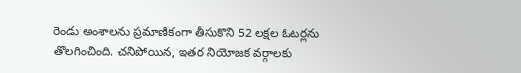రెండు అంశాల‌ను ప్ర‌మాణికంగా తీసుకొని 52 ల‌క్ష‌ల ఓట‌ర్ల‌ను తొల‌గించింది. చ‌నిపోయిన‌, ఇత‌ర నియోజ‌క వ‌ర్గాల‌కు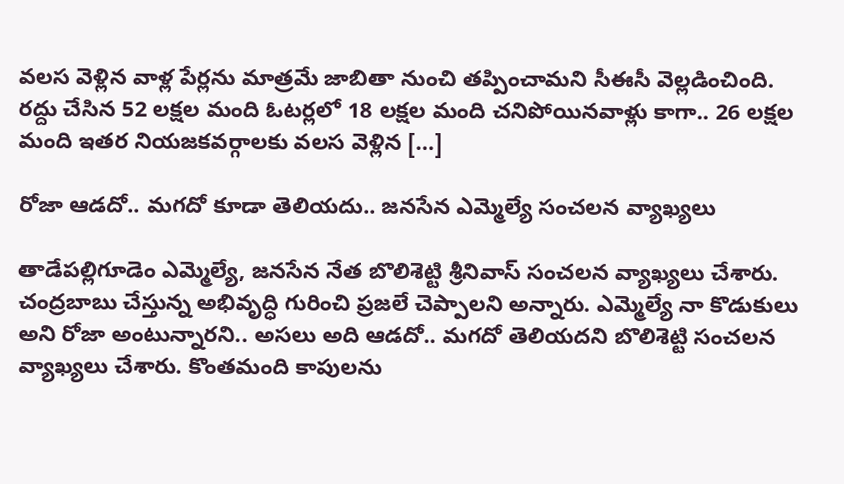వ‌ల‌స వెళ్లిన వాళ్ల పేర్ల‌ను మాత్ర‌మే జాబితా నుంచి త‌ప్పించామ‌ని సీఈసీ వెల్ల‌డించింది. ర‌ద్దు చేసిన‌ 52 ల‌క్ష‌ల మంది ఓట‌ర్ల‌లో 18 ల‌క్ష‌ల మంది చ‌నిపోయిన‌వాళ్లు కాగా.. 26 ల‌క్ష‌ల మంది ఇత‌ర నియ‌జ‌క‌వ‌ర్గాల‌కు వ‌ల‌స వెళ్లిన […]

రోజా ఆడదో.. మగదో కూడా తెలియదు.. జనసేన ఎమ్మెల్యే సంచలన వ్యాఖ్యలు

తాడేపల్లిగూడెం ఎమ్మెల్యే, జనసేన నేత బొలిశెట్టి శ్రీనివాస్‌ సంచలన వ్యాఖ్యలు చేశారు. చంద్రబాబు చేస్తున్న అభివృద్ధి గురించి ప్రజలే చెప్పాలని అన్నారు. ఎమ్మెల్యే నా కొడుకులు అని రోజా అంటున్నారని.. అసలు అది ఆడదో.. మగదో తెలియదని బొలిశెట్టి సంచలన వ్యాఖ్యలు చేశారు. కొంతమంది కాపులను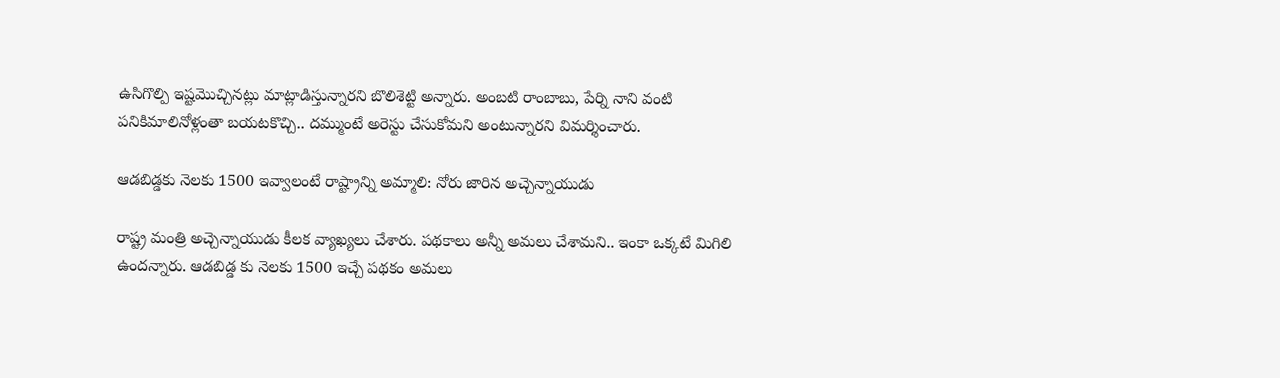ఉసిగొల్పి ఇష్టమొచ్చినట్లు మాట్లాడిస్తున్నారని బొలిశెట్టి అన్నారు. అంబటి రాంబాబు, పేర్ని నాని వంటి పనికిమాలినోళ్లంతా బయటకొచ్చి.. దమ్ముంటే అరెస్టు చేసుకోమని అంటున్నారని విమర్శించారు.

ఆడబిడ్డకు నెలకు 1500 ఇవ్వాలంటే రాష్ట్రాన్ని అమ్మాలి: నోరు జారిన అచ్చెన్నాయుడు

రాష్ట్ర మంత్రి అచ్చెన్నాయుడు కీలక వ్యాఖ్యలు చేశారు. పథకాలు అన్నీ అమలు చేశామని.. ఇంకా ఒక్కటే మిగిలి ఉందన్నారు. ఆడబిడ్డ కు నెలకు 1500 ఇచ్చే పథకం అమలు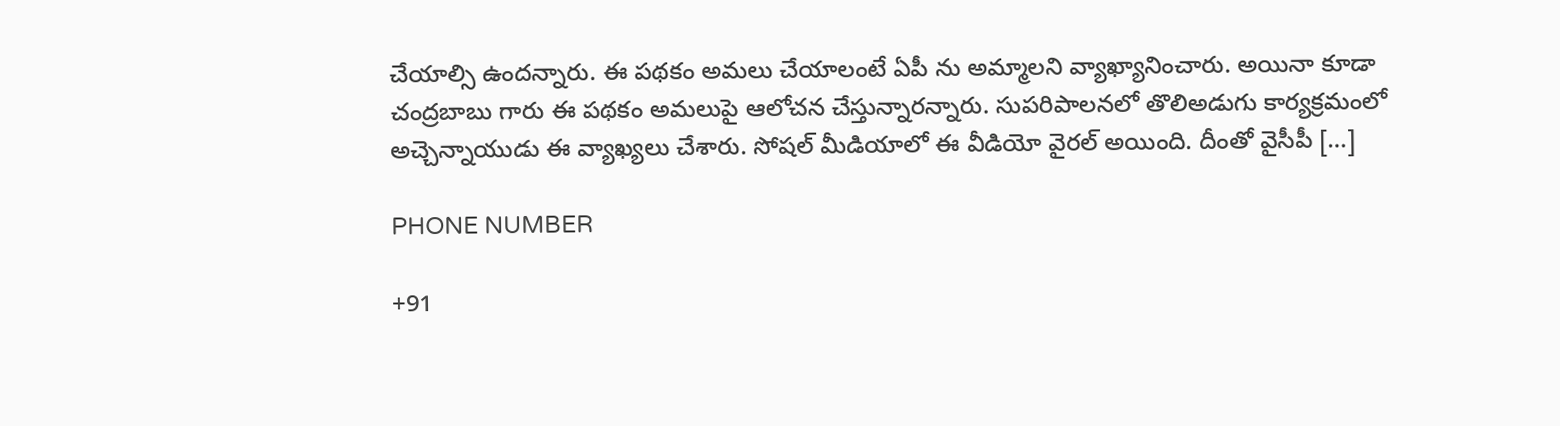చేయాల్సి ఉందన్నారు. ఈ పథకం అమలు చేయాలంటే ఏపీ ను అమ్మాలని వ్యాఖ్యానించారు. అయినా కూడా చంద్రబాబు గారు ఈ పథకం అమలుపై ఆలోచన చేస్తున్నారన్నారు. సుపరిపాలనలో తొలిఅడుగు కార్యక్రమంలో అచ్చెన్నాయుడు ఈ వ్యాఖ్యలు చేశారు. సోషల్ మీడియాలో ఈ వీడియో వైరల్ అయింది. దీంతో వైసీపీ […]

PHONE NUMBER

+91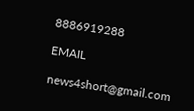8886919288

EMAIL

news4short@gmail.com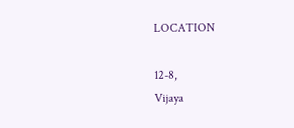LOCATION

12-8,
Vijaya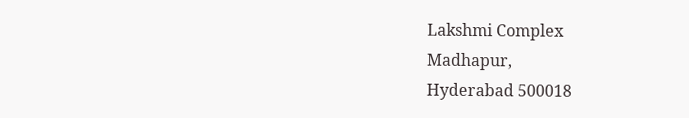Lakshmi Complex
Madhapur,
Hyderabad 500018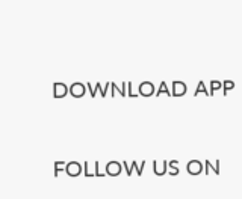DOWNLOAD APP

FOLLOW US ON